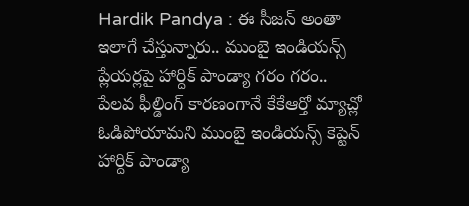Hardik Pandya : ఈ సీజన్ అంతా ఇలాగే చేస్తున్నారు.. ముంబై ఇండియన్స్ ప్లేయర్లపై హార్దిక్ పాండ్యా గరం గరం..
పేలవ ఫీల్డింగ్ కారణంగానే కేకేఆర్తో మ్యాచ్లో ఓడిపోయామని ముంబై ఇండియన్స్ కెప్టెన్ హార్దిక్ పాండ్యా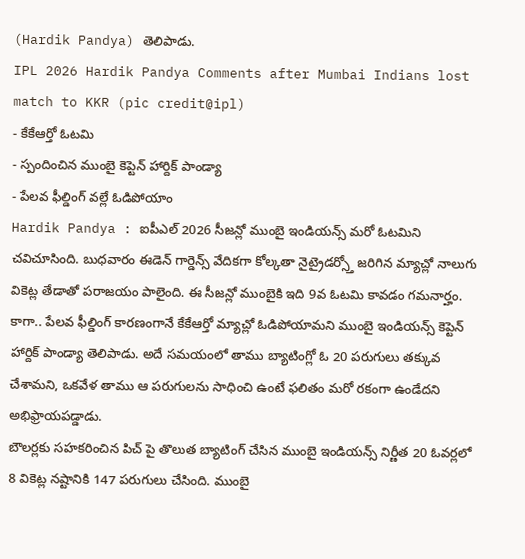(Hardik Pandya) తెలిపాడు.
IPL 2026 Hardik Pandya Comments after Mumbai Indians lost match to KKR (pic credit@ipl)
- కేకేఆర్తో ఓటమి
- స్పందించిన ముంబై కెప్టెన్ హార్దిక్ పాండ్యా
- పేలవ ఫీల్డింగ్ వల్లే ఓడిపోయాం
Hardik Pandya : ఐపీఎల్ 2026 సీజన్లో ముంబై ఇండియన్స్ మరో ఓటమిని చవిచూసింది. బుధవారం ఈడెన్ గార్డెన్స్ వేదికగా కోల్కతా నైట్రైడర్స్తో జరిగిన మ్యాచ్లో నాలుగు వికెట్ల తేడాతో పరాజయం పాలైంది. ఈ సీజన్లో ముంబైకి ఇది 9వ ఓటమి కావడం గమనార్హం. కాగా.. పేలవ ఫీల్డింగ్ కారణంగానే కేకేఆర్తో మ్యాచ్లో ఓడిపోయామని ముంబై ఇండియన్స్ కెప్టెన్ హార్దిక్ పాండ్యా తెలిపాడు. అదే సమయంలో తాము బ్యాటింగ్లో ఓ 20 పరుగులు తక్కువ చేశామని, ఒకవేళ తాము ఆ పరుగులను సాధించి ఉంటే ఫలితం మరో రకంగా ఉండేదని అభిఫ్రాయపడ్డాడు.
బౌలర్లకు సహకరించిన పిచ్ పై తొలుత బ్యాటింగ్ చేసిన ముంబై ఇండియన్స్ నిర్ణీత 20 ఓవర్లలో 8 వికెట్ల నష్టానికి 147 పరుగులు చేసింది. ముంబై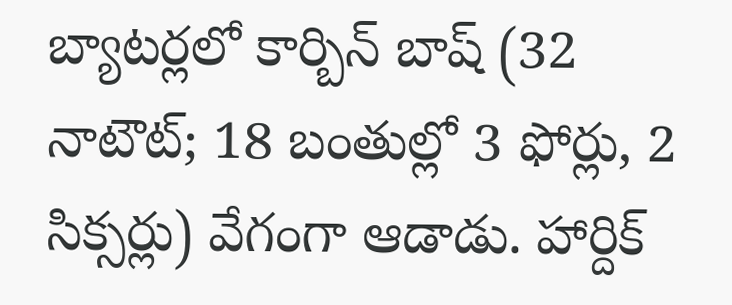బ్యాటర్లలో కార్బిన్ బాష్ (32 నాటౌట్; 18 బంతుల్లో 3 ఫోర్లు, 2 సిక్సర్లు) వేగంగా ఆడాడు. హార్దిక్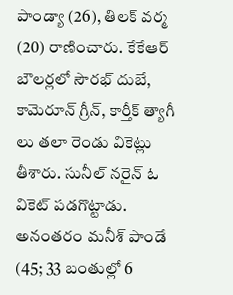పాండ్యా (26), తిలక్ వర్మ (20) రాణించారు. కేకేఆర్ బౌలర్లలో సౌరభ్ దుబే, కామెరూన్ గ్రీన్, కార్తీక్ త్యాగీ లు తలా రెండు వికెట్లు తీశారు. సునీల్ నరైన్ ఓ వికెట్ పడగొట్టాడు.
అనంతరం మనీశ్ పాండే (45; 33 బంతుల్లో 6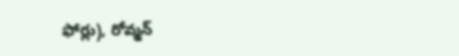ఫోర్లు), రోవ్మన్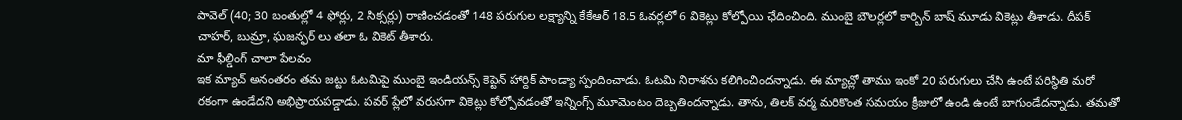పావెల్ (40; 30 బంతుల్లో 4 ఫోర్లు, 2 సిక్సర్లు) రాణించడంతో 148 పరుగుల లక్ష్యాన్ని కేకేఆర్ 18.5 ఓవర్లలో 6 వికెట్లు కోల్పోయి ఛేదించింది. ముంబై బౌలర్లలో కార్బిన్ బాష్ మూడు వికెట్లు తీశాడు. దీపక్ చాహర్, బుమ్రా, ఘజన్ఫర్ లు తలా ఓ వికెట్ తీశారు.
మా ఫీల్డింగ్ చాలా పేలవం
ఇక మ్యాచ్ అనంతరం తమ జట్టు ఓటమిపై ముంబై ఇండియన్స్ కెప్టెన్ హార్దిక్ పాండ్యా స్పందించాడు. ఓటమి నిరాశను కలిగించిందన్నాడు. ఈ మ్యాచ్లో తాము ఇంకో 20 పరుగులు చేసి ఉంటే పరిస్థితి మరో రకంగా ఉండేదని అభిప్రాయపడ్డాడు. పవర్ ప్లేలో వరుసగా వికెట్లు కోల్పోవడంతో ఇన్నింగ్స్ మూమెంటం దెబ్బతిందన్నాడు. తాను, తిలక్ వర్మ మరికొంత సమయం క్రీజులో ఉండి ఉంటే బాగుండేదన్నాడు. తమతో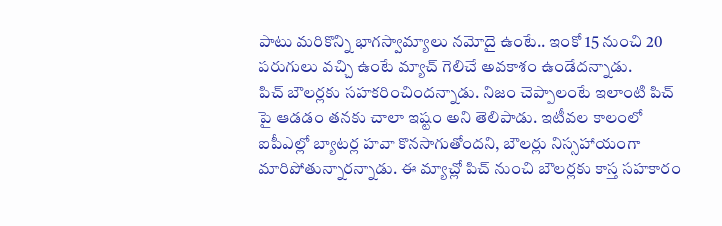పాటు మరికొన్ని భాగస్వామ్యాలు నమోదై ఉంటే.. ఇంకో 15 నుంచి 20 పరుగులు వచ్చి ఉంటే మ్యాచ్ గెలిచే అవకాశం ఉండేదన్నాడు.
పిచ్ బౌలర్లకు సహకరించిందన్నాడు. నిజం చెప్పాలంటే ఇలాంటి పిచ్ పై ఆడడం తనకు చాలా ఇష్టం అని తెలిపాడు. ఇటీవల కాలంలో ఐపీఎల్లో బ్యాటర్ల హవా కొనసాగుతోందని, బౌలర్లు నిస్సహాయంగా మారిపోతున్నారన్నాడు. ఈ మ్యాచ్లో పిచ్ నుంచి బౌలర్లకు కాస్త సహకారం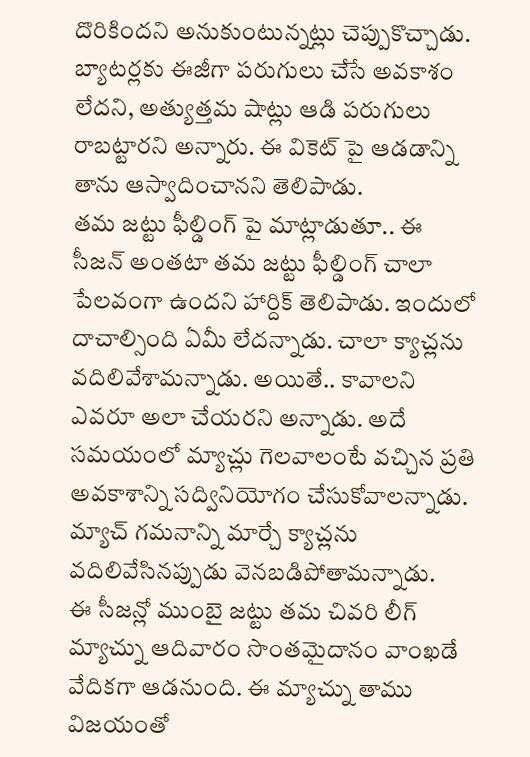దొరికిందని అనుకుంటున్నట్లు చెప్పుకొచ్చాడు. బ్యాటర్లకు ఈజీగా పరుగులు చేసే అవకాశం లేదని, అత్యుత్తమ షాట్లు ఆడి పరుగులు రాబట్టారని అన్నారు. ఈ వికెట్ పై ఆడడాన్ని తాను ఆస్వాదించానని తెలిపాడు.
తమ జట్టు ఫీల్డింగ్ పై మాట్లాడుతూ.. ఈ సీజన్ అంతటా తమ జట్టు ఫీల్డింగ్ చాలా పేలవంగా ఉందని హార్దిక్ తెలిపాడు. ఇందులో దాచాల్సింది ఏమీ లేదన్నాడు. చాలా క్యాచ్లను వదిలివేశామన్నాడు. అయితే.. కావాలని ఎవరూ అలా చేయరని అన్నాడు. అదే సమయంలో మ్యాచ్లు గెలవాలంటే వచ్చిన ప్రతి అవకాశాన్ని సద్వినియోగం చేసుకోవాలన్నాడు. మ్యాచ్ గమనాన్ని మార్చే క్యాచ్లను వదిలివేసినప్పుడు వెనబడిపోతామన్నాడు.
ఈ సీజన్లో ముంబై జట్టు తమ చివరి లీగ్ మ్యాచ్ను ఆదివారం సొంతమైదానం వాంఖడే వేదికగా ఆడనుంది. ఈ మ్యాచ్ను తాము విజయంతో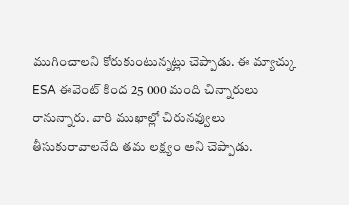ముగించాలని కోరుకుంటున్నట్లు చెప్పాడు. ఈ మ్యాచ్కు ESA ఈవెంట్ కింద 25 000 మంది చిన్నారులు రానున్నారు. వారి ముఖాల్లో చిరునవ్వులు తీసుకురావాలనేది తమ లక్ష్యం అని చెప్పాడు.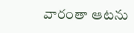వారంతా ఆటను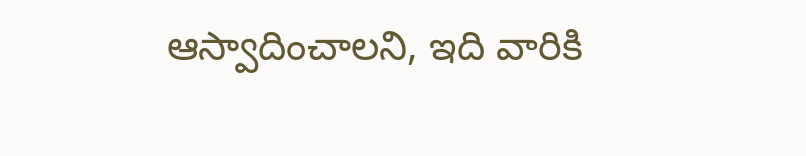ఆస్వాదించాలని, ఇది వారికి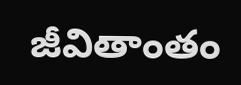జీవితాంతం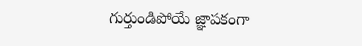గుర్తుండిపోయే జ్ఞాపకంగా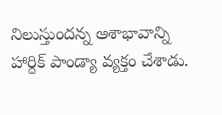నిలుస్తుందన్న ఆశాభావాన్ని హార్దిక్ పాండ్యా వ్యక్తం చేశాడు.